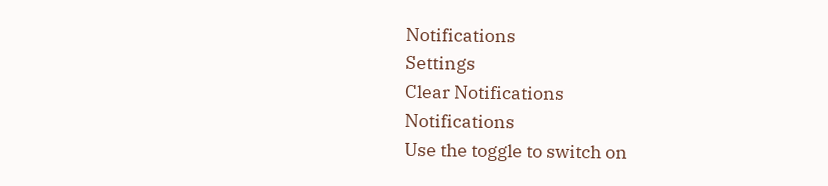Notifications
Settings
Clear Notifications
Notifications
Use the toggle to switch on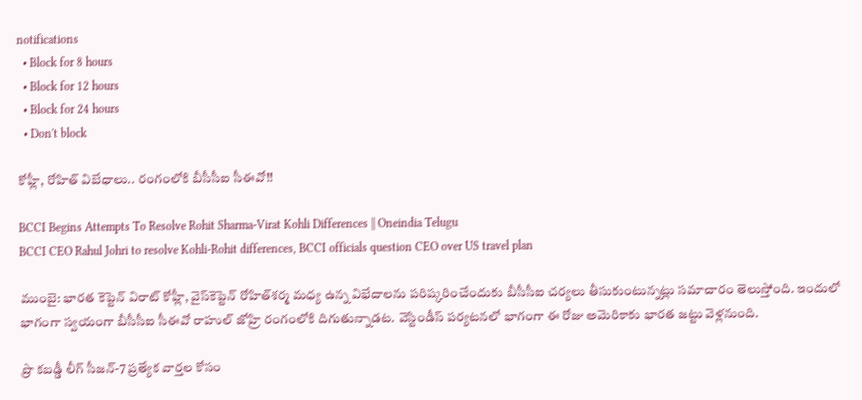notifications
  • Block for 8 hours
  • Block for 12 hours
  • Block for 24 hours
  • Don't block

కోహ్లీ, రోహిత్‌ విబేధాలు.. రంగంలోకి బీసీసీఐ సీఈవో!!

BCCI Begins Attempts To Resolve Rohit Sharma-Virat Kohli Differences || Oneindia Telugu
BCCI CEO Rahul Johri to resolve Kohli-Rohit differences, BCCI officials question CEO over US travel plan

ముంబై: భారత కెప్టెన్‌ విరాట్‌ కోహ్లీ, వైస్‌కెప్టెన్‌ రోహిత్‌శర్మ మధ్య ఉన్న విభేదాలను పరిష్కరించేందుకు బీసీసీఐ చర్యలు తీసుకుంటున్నట్లు సమాచారం తెలుస్తోంది. ఇందులో భాగంగా స్వయంగా బీసీసీఐ సీఈవో రాహుల్‌ జోహ్రి రంగంలోకి దిగుతున్నాడట. వెస్టిండీస్‌ పర్యటనలో భాగంగా ఈ రోజు అమెరికాకు భారత జట్టు వెళ్లనుంది.

ప్రొ కబడ్డీ లీగ్‌ సీజన్‌-7 ప్రత్యేక వార్తల కోసం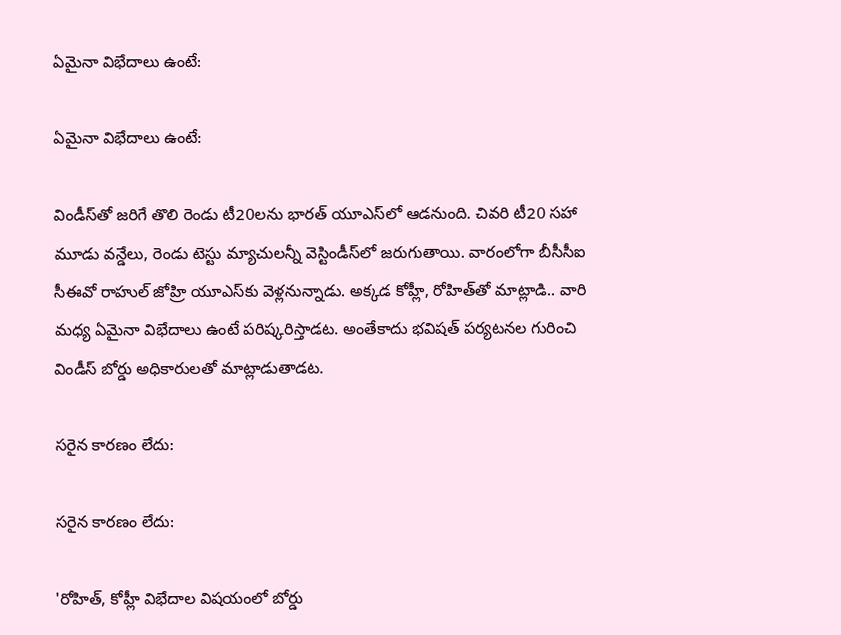ఏమైనా విభేదాలు ఉంటే:

ఏమైనా విభేదాలు ఉంటే:

విండీస్‌తో జరిగే తొలి రెండు టీ20లను భారత్‌ యూఎస్‌లో ఆడనుంది. చివరి టీ20 సహా మూడు వన్డేలు, రెండు టెస్టు మ్యాచులన్నీ వెస్టిండీస్‌లో జరుగుతాయి. వారంలోగా బీసీసీఐ సీఈవో రాహుల్‌ జోహ్రి యూఎస్‌కు వెళ్లనున్నాడు. అక్కడ కోహ్లీ, రోహిత్‌తో మాట్లాడి.. వారి మధ్య ఏమైనా విభేదాలు ఉంటే పరిష్కరిస్తాడట. అంతేకాదు భవిషత్ పర్యటనల గురించి విండీస్ బోర్డు అధికారులతో మాట్లాడుతాడట.

సరైన కారణం లేదు:

సరైన కారణం లేదు:

'రోహిత్, కోహ్లీ విభేదాల విషయంలో బోర్డు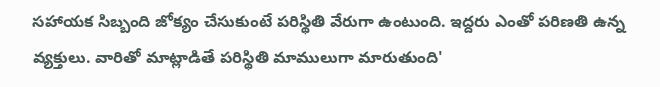సహాయక సిబ్బంది జోక్యం చేసుకుంటే పరిస్థితి వేరుగా ఉంటుంది. ఇద్దరు ఎంతో పరిణతి ఉన్న వ్యక్తులు. వారితో మాట్లాడితే పరిస్థితి మాములుగా మారుతుంది'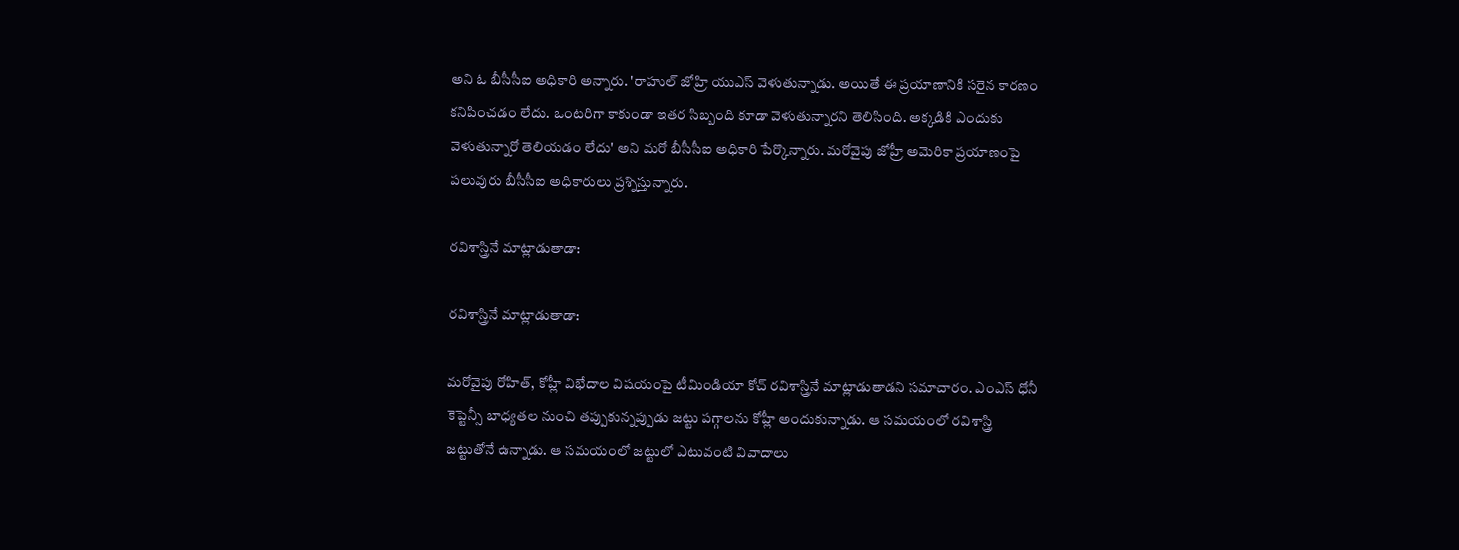అని ఓ బీసీసీఐ అధికారి అన్నారు. 'రాహుల్‌ జోహ్రి యుఎస్ వెళుతున్నాడు. అయితే ఈ ప్రయాణానికి సరైన కారణం కనిపించడం లేదు. ఒంటరిగా కాకుండా ఇతర సిబ్బంది కూడా వెళుతున్నారని తెలిసింది. అక్కడికి ఎందుకు వెళుతున్నారో తెలియడం లేదు' అని మరో బీసీసీఐ అధికారి పేర్కొన్నారు. మరోవైపు జోహ్రీ అమెరికా ప్రయాణంపై పలువురు బీసీసీఐ అధికారులు ప్రశ్నిస్తున్నారు.

రవిశాస్త్రినే మాట్లాడుతాడా:

రవిశాస్త్రినే మాట్లాడుతాడా:

మరోవైపు రోహిత్, కోహ్లీ విభేదాల విషయంపై టీమిండియా కోచ్‌ రవిశాస్త్రినే మాట్లాడుతాడని సమాచారం. ఎంఎస్ ధోనీ కెప్టెన్సీ బాధ్యతల నుంచి తప్పుకున్నప్పుడు జట్టు పగ్గాలను కోహ్లీ అందుకున్నాడు. ఆ సమయంలో రవిశాస్త్రి జట్టుతోనే ఉన్నాడు. ఆ సమయంలో జట్టులో ఎటువంటి వివాదాలు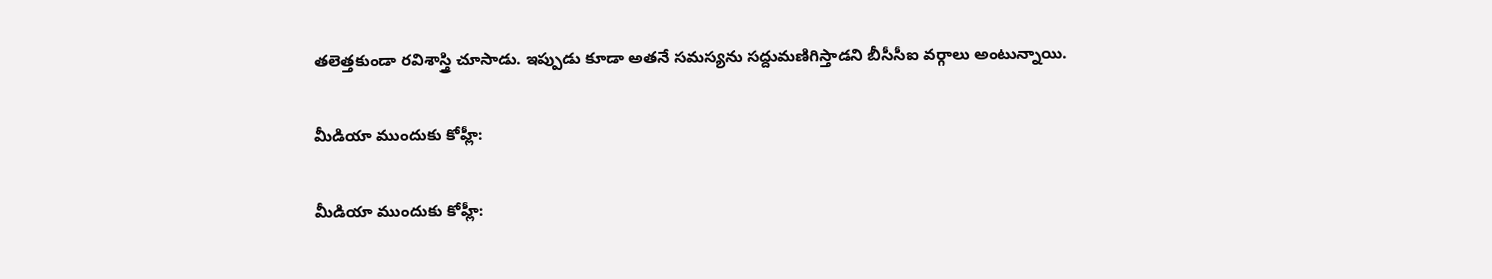తలెత్తకుండా రవిశాస్త్రి చూసాడు. ఇప్పుడు కూడా అతనే సమస్యను సద్దుమణిగిస్తాడని బీసీసీఐ వర్గాలు అంటున్నాయి.

మీడియా ముందుకు కోహ్లీ:

మీడియా ముందుకు కోహ్లీ: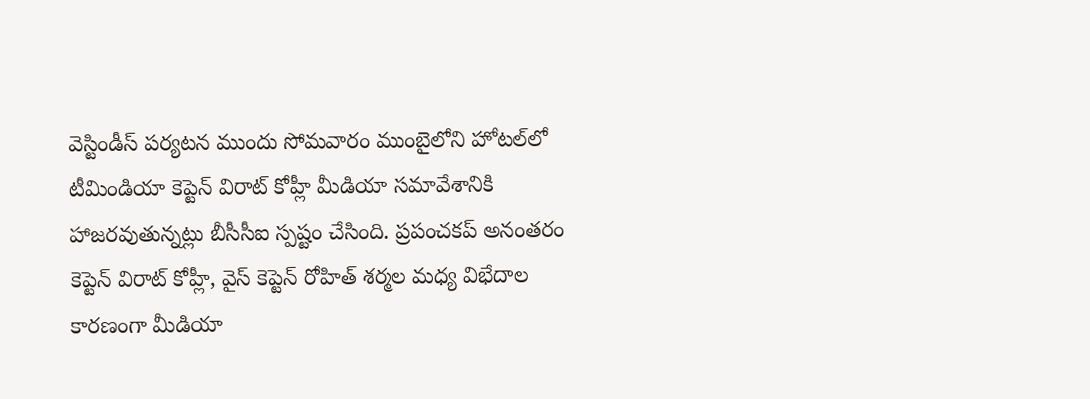వెస్టిండీస్ పర్యటన ముందు సోమవారం ముంబైలోని హోటల్‌లో టీమిండియా కెప్టెన్‌ విరాట్‌ కోహ్లీ మీడియా సమావేశానికి హాజరవుతున్నట్లు బీసీసీఐ స్పష్టం చేసింది. ప్రపంచకప్‌ అనంతరం కెప్టెన్‌ విరాట్‌ కోహ్లీ, వైస్ కెప్టెన్ రోహిత్ శర్మల మధ్య విభేదాల కారణంగా మీడియా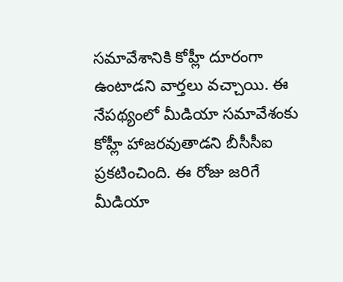సమావేశానికి కోహ్లీ దూరంగా ఉంటాడని వార్తలు వచ్చాయి. ఈ నేపథ్యంలో మీడియా సమావేశంకు కోహ్లీ హాజరవుతాడని బీసీసీఐ ప్రకటించింది. ఈ రోజు జరిగే మీడియా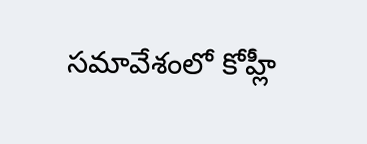సమావేశంలో కోహ్లీ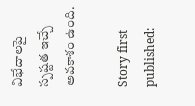విభేదాలపై స్పష్టత ఇచ్చే అవకాశం ఉంది.

Story first published: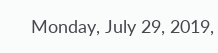Monday, July 29, 2019,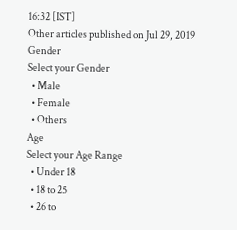16:32 [IST]
Other articles published on Jul 29, 2019
Gender
Select your Gender
  • Male
  • Female
  • Others
Age
Select your Age Range
  • Under 18
  • 18 to 25
  • 26 to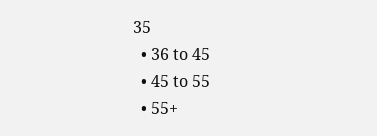35
  • 36 to 45
  • 45 to 55
  • 55+